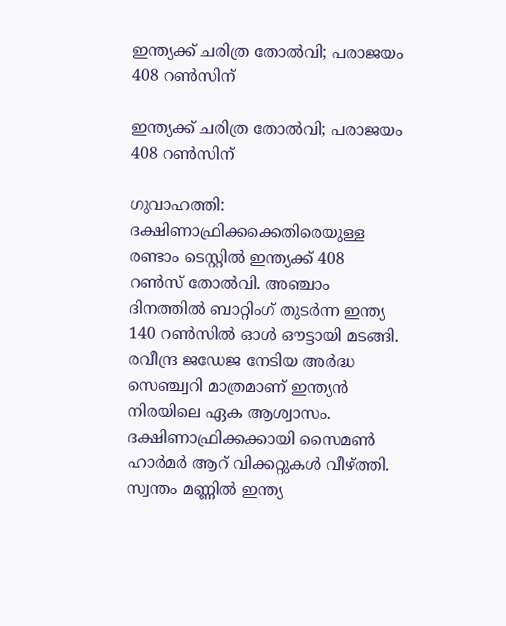ഇന്ത്യക്ക് ചരിത്ര തോല്‍വി; പരാജയം 408 റണ്‍സിന്

ഇന്ത്യക്ക് ചരിത്ര തോല്‍വി; പരാജയം 408 റണ്‍സിന്

ഗുവാഹത്തി: ദക്ഷിണാഫ്രിക്കക്കെതിരെയുള്ള രണ്ടാം ടെസ്റ്റില്‍ ഇന്ത്യക്ക് 408 റണ്‍സ് തോല്‍വി. അഞ്ചാം ദിനത്തില്‍ ബാറ്റിംഗ് തുടര്‍ന്ന ഇന്ത്യ 140 റണ്‍സില്‍ ഓള്‍ ഔട്ടായി മടങ്ങി. രവീന്ദ്ര ജഡേജ നേടിയ അര്‍ദ്ധ സെഞ്ച്വറി മാത്രമാണ് ഇന്ത്യന്‍ നിരയിലെ ഏക ആശ്വാസം. ദക്ഷിണാഫ്രിക്കക്കായി സൈമണ്‍ ഹാര്‍മര്‍ ആറ് വിക്കറ്റുകള്‍ വീഴ്ത്തി. സ്വന്തം മണ്ണില്‍ ഇന്ത്യ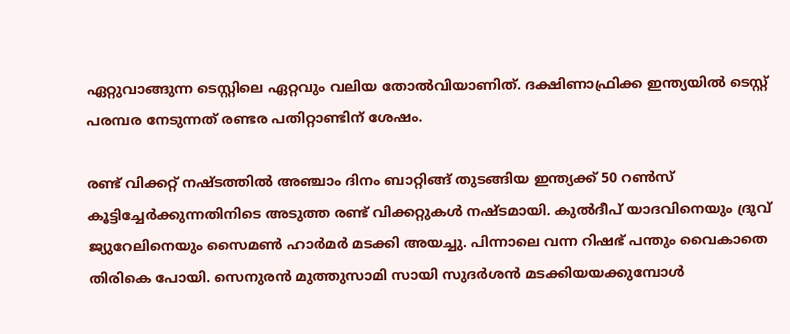ഏറ്റുവാങ്ങുന്ന ടെസ്റ്റിലെ ഏറ്റവും വലിയ തോല്‍വിയാണിത്. ദക്ഷിണാഫ്രിക്ക ഇന്ത്യയില്‍ ടെസ്റ്റ് പരമ്പര നേടുന്നത് രണ്ടര പതിറ്റാണ്ടിന് ശേഷം.

രണ്ട് വിക്കറ്റ് നഷ്ടത്തില്‍ അഞ്ചാം ദിനം ബാറ്റിങ്ങ് തുടങ്ങിയ ഇന്ത്യക്ക് 50 റണ്‍സ് കൂട്ടിച്ചേര്‍ക്കുന്നതിനിടെ അടുത്ത രണ്ട് വിക്കറ്റുകള്‍ നഷ്ടമായി. കുല്‍ദീപ് യാദവിനെയും ദ്രുവ് ജ്യുറേലിനെയും സൈമണ്‍ ഹാര്‍മര്‍ മടക്കി അയച്ചു. പിന്നാലെ വന്ന റിഷഭ് പന്തും വൈകാതെ തിരികെ പോയി. സെനുരന്‍ മുത്തുസാമി സായി സുദര്‍ശന്‍ മടക്കിയയക്കുമ്പോള്‍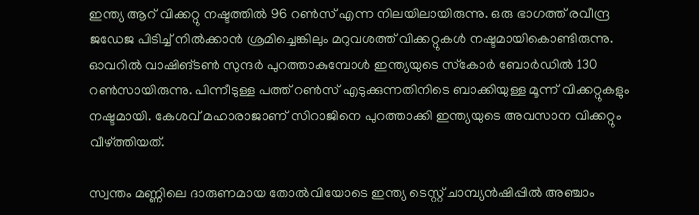ഇന്ത്യ ആറ് വിക്കറ്റു നഷ്ടത്തില്‍ 96 റണ്‍സ് എന്ന നിലയിലായിരുന്നു. ഒരു ഭാഗത്ത് രവീന്ദ്ര ജഡേജ പിടിച്ച് നില്‍ക്കാന്‍ ശ്രമിച്ചെങ്കിലും മറുവശത്ത് വിക്കറ്റുകള്‍ നഷ്ടമായികൊണ്ടിരുന്നു. ഓവറില്‍ വാഷിങ്ടണ്‍ സുന്ദര്‍ പുറത്താകുമ്പോള്‍ ഇന്ത്യയുടെ സ്‌കോര്‍ ബോര്‍ഡില്‍ 130 റണ്‍സായിരുന്നു. പിന്നീടുള്ള പത്ത് റണ്‍സ് എടുക്കുന്നതിനിടെ ബാക്കിയുള്ള മൂന്ന് വിക്കറ്റുകളും നഷ്ടമായി. കേശവ് മഹാരാജാണ് സിറാജിനെ പുറത്താക്കി ഇന്ത്യയുടെ അവസാന വിക്കറ്റും വീഴ്ത്തിയത്.

സ്വന്തം മണ്ണിലെ ദാരുണമായ തോല്‍വിയോടെ ഇന്ത്യ ടെസ്റ്റ് ചാമ്പ്യന്‍ഷിപ്പില്‍ അഞ്ചാം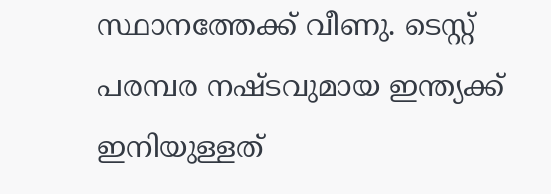സ്ഥാനത്തേക്ക് വീണു. ടെസ്റ്റ് പരമ്പര നഷ്ടവുമായ ഇന്ത്യക്ക് ഇനിയുള്ളത്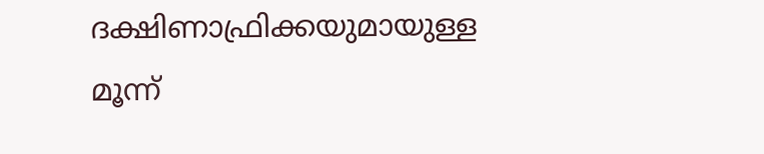ദക്ഷിണാഫ്രിക്കയുമായുള്ള മൂന്ന്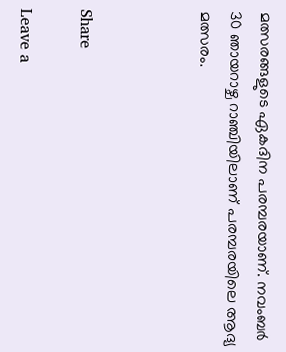മത്സരങ്ങളുടെ ഏകദിന പരമ്പരയാണ്. നവംബര്‍ 30 ഞായറാഴ്ച റാഞ്ചിയിലാണ് പരമ്പരയിലെ ആദ്യ മത്സരം.



Share

Leave a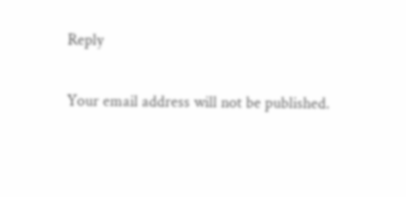Reply

Your email address will not be published.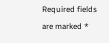Required fields are marked *